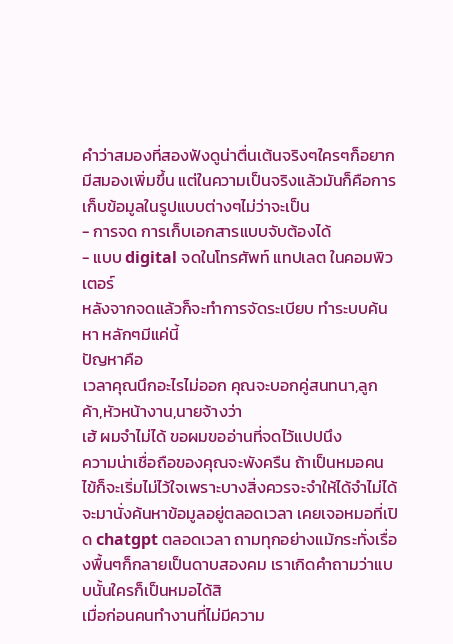คำว่าสมองที่สองฟังดูน่าตื่นเต้นจริงๆใครๆก็อยากมีสมองเพิ่มขึ้น แต่ในความเป็นจริงแล้วมันก็คือการเก็บข้อมูลในรูปแบบต่างๆไม่ว่าจะเป็น
- การจด การเก็บเอกสารแบบจับต้องได้
- แบบ digital จดในโทรศัพท์ แทปเลต ในคอมพิวเตอร์
หลังจากจดแล้วก็จะทำการจัดระเบียบ ทำระบบค้นหา หลักๆมีแค่นี้
ปัญหาคือ
เวลาคุณนึกอะไรไม่ออก คุณจะบอกคู่สนทนา,ลูกค้า,หัวหน้างาน,นายจ้างว่า
เฮ้ ผมจำไม่ได้ ขอผมขออ่านที่จดไว้แปปนึง
ความน่าเชื่อถือของคุณจะพังครืน ถ้าเป็นหมอคนไข้ก็จะเริ่มไม่ไว้ใจเพราะบางสิ่งควรจะจำให้ได้จำไม่ได้จะมานั่งค้นหาข้อมูลอยู่ตลอดเวลา เคยเจอหมอที่เปิด chatgpt ตลอดเวลา ถามทุกอย่างแม้กระทั่งเรื่องพื้นๆก็กลายเป็นดาบสองคม เราเกิดคำถามว่าแบบนั้นใครก็เป็นหมอได้สิ
เมื่อก่อนคนทำงานที่ไม่มีความ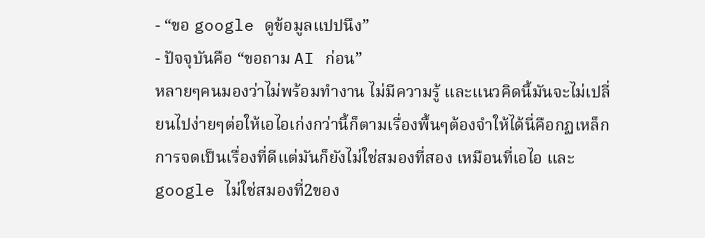- “ขอ google ดูข้อมูลแปปนึง”
- ปัจจุบันคือ “ขอถาม AI ก่อน”
หลายๆคนมองว่าไม่พร้อมทำงาน ไม่มีความรู้ และแนวคิดนี้มันจะไม่เปลี่ยนไปง่ายๆต่อให้เอไอเก่งกว่านี้ก็ตามเรื่องพื้นๆต้องจำให้ได้นี่คือกฏเหล็ก
การจดเป็นเรื่องที่ดีแต่มันก็ยังไม่ใช่สมองที่สอง เหมือนที่เอไอ และ google ไม่ใช่สมองที่2ของ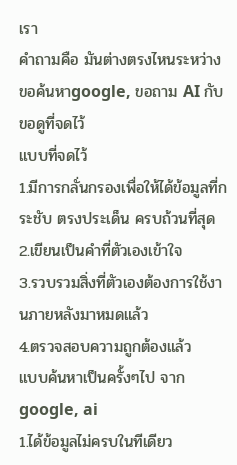เรา
คำถามคือ มันต่างตรงไหนระหว่าง ขอค้นหาgoogle, ขอถาม AI กับขอดูที่จดไว้
แบบที่จดไว้
1.มีการกลั่นกรองเพื่อให้ได้ข้อมูลที่กระชับ ตรงประเด็น ครบถ้วนที่สุด
2.เขียนเป็นคำที่ตัวเองเข้าใจ
3.รวบรวมสิ่งที่ตัวเองต้องการใช้งานภายหลังมาหมดแล้ว
4.ตรวจสอบความถูกต้องแล้ว
แบบค้นหาเป็นครั้งๆไป จาก google, ai
1.ได้ข้อมูลไม่ครบในทีเดียว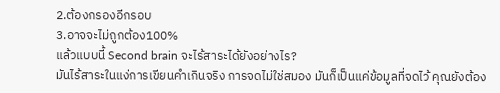2.ต้องกรองอีกรอบ
3.อาจจะไม่ถูกต้อง100%
แล้วแบบนี้ Second brain จะไร้สาระได้ยังอย่างไร?
มันไร้สาระในแง่การเขียนคำเกินจริง การจดไม่ใช่สมอง มันก็เป็นแค่ข้อมูลที่จดไว้ คุณยังต้อง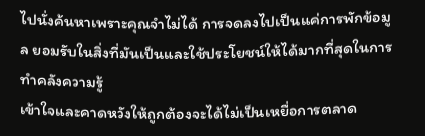ไปนั่งค้นหาเพราะคุณจำไม่ได้ การจดลงไปเป็นแค่การพักข้อมูล ยอมรับในสิ่งที่มันเป็นและใช้ประโยชน์ให้ได้มากที่สุดในการทำคลังความรู้
เข้าใจและคาดหวังให้ถูกต้องจะได้ไม่เป็นเหยื่อการตลาด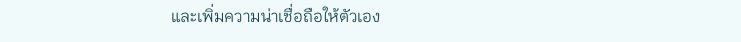และเพิ่มความน่าเชื่อถือให้ตัวเอง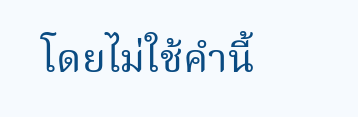โดยไม่ใช้คำนี้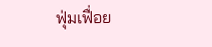ฟุ่มเฟื่อย